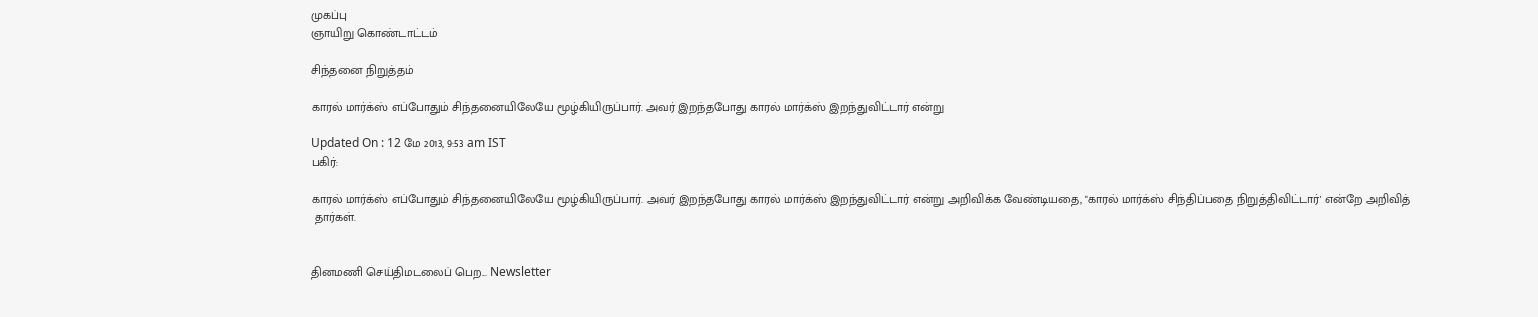முகப்பு
ஞாயிறு கொண்டாட்டம்

சிந்தனை நிறுத்தம்

காரல் மார்க்ஸ் எப்போதும் சிந்தனையிலேயே மூழ்கியிருப்பார். அவர் இறந்தபோது காரல் மார்க்ஸ் இறந்துவிட்டார் என்று

Updated On : 12 மே 2013, 9:53 am IST
பகிர்:

காரல் மார்க்ஸ் எப்போதும் சிந்தனையிலேயே மூழ்கியிருப்பார். அவர் இறந்தபோது காரல் மார்க்ஸ் இறந்துவிட்டார் என்று அறிவிக்க வேண்டியதை, "காரல் மார்க்ஸ் சிந்திப்பதை நிறுத்திவிட்டார்' என்றே அறிவித்
 தார்கள்.


தினமணி செய்திமடலைப் பெற... Newsletter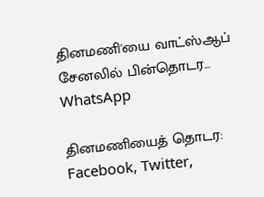தினமணி'யை வாட்ஸ்ஆப் சேனலில் பின்தொடர... WhatsApp

தினமணியைத் தொடர: Facebook, Twitter,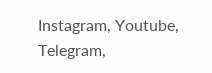Instagram, Youtube, Telegram,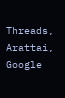Threads, Arattai, Google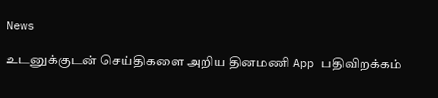News

உடனுக்குடன் செய்திகளை அறிய தினமணி App பதிவிறக்கம்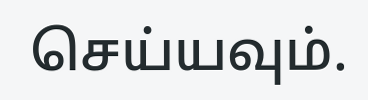செய்யவும்.